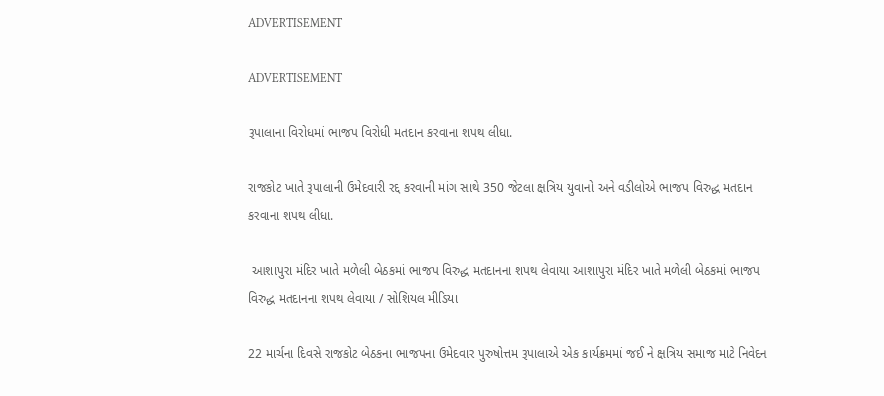ADVERTISEMENT

ADVERTISEMENT

રૂપાલાના વિરોધમાં ભાજપ વિરોધી મતદાન કરવાના શપથ લીધા.

રાજકોટ ખાતે રૂપાલાની ઉમેદવારી રદ્દ કરવાની માંગ સાથે 350 જેટલા ક્ષત્રિય યુવાનો અને વડીલોએ ભાજપ વિરુદ્ધ મતદાન કરવાના શપથ લીધા.

 આશાપુરા મંદિર ખાતે મળેલી બેઠકમાં ભાજપ વિરુદ્ધ મતદાનના શપથ લેવાયા આશાપુરા મંદિર ખાતે મળેલી બેઠકમાં ભાજપ વિરુદ્ધ મતદાનના શપથ લેવાયા / સોશિયલ મીડિયા

22 માર્ચના દિવસે રાજકોટ બેઠકના ભાજપના ઉમેદવાર પુરુષોત્તમ રૂપાલાએ એક કાર્યક્રમમાં જઈ ને ક્ષત્રિય સમાજ માટે નિવેદન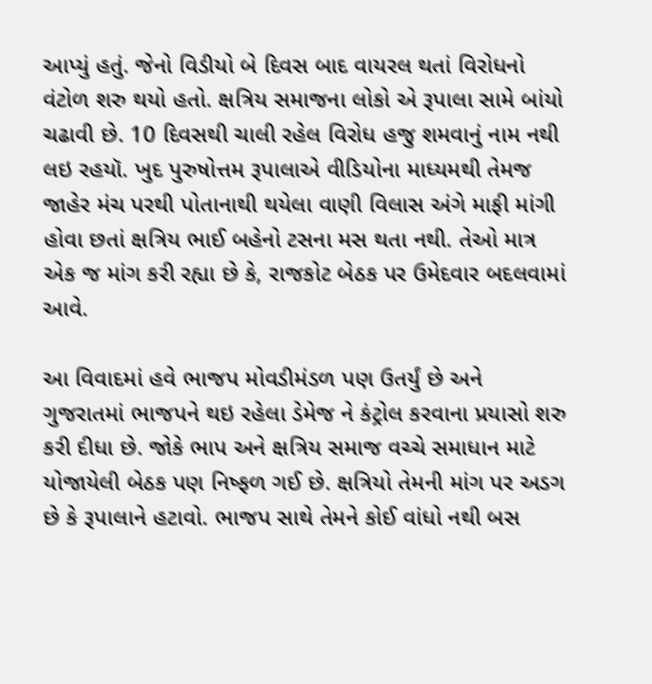આપ્યું હતું. જેનો વિડીયો બે દિવસ બાદ વાયરલ થતાં વિરોધનો વંટોળ શરુ થયો હતો. ક્ષત્રિય સમાજના લોકો એ રૂપાલા સામે બાંયો ચઢાવી છે. 10 દિવસથી ચાલી રહેલ વિરોધ હજુ શમવાનું નામ નથી લઇ રહયૉ. ખુદ પુરુષોત્તમ રૂપાલાએ વીડિયોના માધ્યમથી તેમજ જાહેર મંચ પરથી પોતાનાથી થયેલા વાણી વિલાસ અંગે માફી માંગી હોવા છતાં ક્ષત્રિય ભાઈ બહેનો ટસના મસ થતા નથી. તેઓ માત્ર એક જ માંગ કરી રહ્યા છે કે, રાજકોટ બેઠક પર ઉમેદવાર બદલવામાં આવે.

આ વિવાદમાં હવે ભાજપ મોવડીમંડળ પણ ઉતર્યું છે અને ગુજરાતમાં ભાજપને થઇ રહેલા ડેમેજ ને કંટ્રોલ કરવાના પ્રયાસો શરુ કરી દીધા છે. જોકે ભાપ અને ક્ષત્રિય સમાજ વચ્ચે સમાધાન માટે યોજાયેલી બેઠક પણ નિષ્ફળ ગઈ છે. ક્ષત્રિયો તેમની માંગ પર અડગ છે કે રૂપાલાને હટાવો. ભાજપ સાથે તેમને કોઈ વાંધો નથી બસ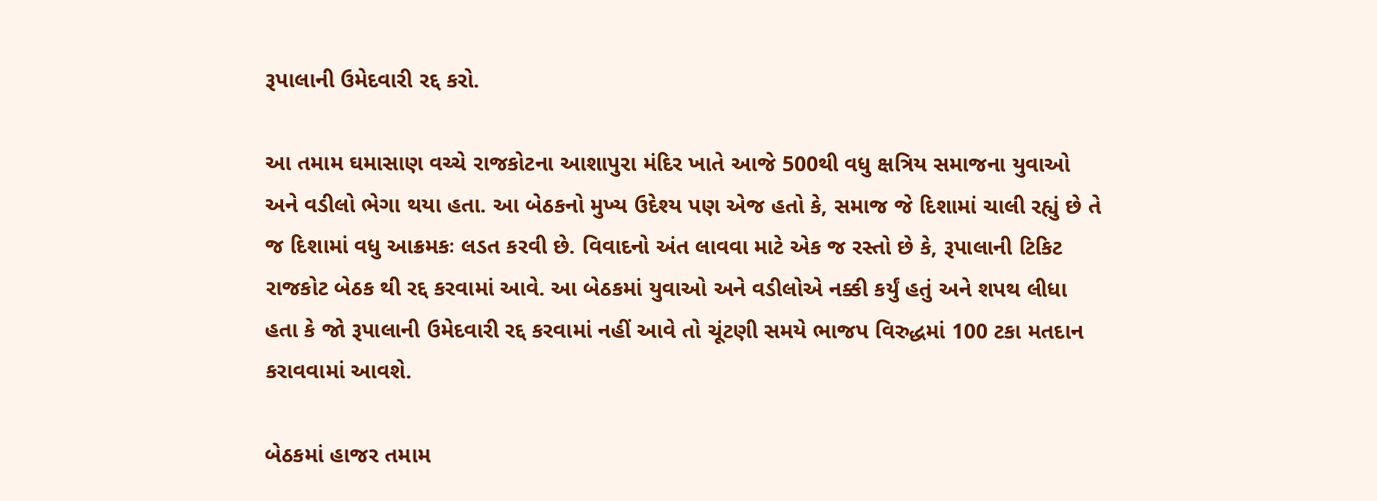રૂપાલાની ઉમેદવારી રદ્દ કરો.

આ તમામ ઘમાસાણ વચ્ચે રાજકોટના આશાપુરા મંદિર ખાતે આજે 500થી વધુ ક્ષત્રિય સમાજના યુવાઓ અને વડીલો ભેગા થયા હતા. આ બેઠકનો મુખ્ય ઉદેશ્ય પણ એજ હતો કે, સમાજ જે દિશામાં ચાલી રહ્યું છે તે જ દિશામાં વધુ આક્રમકઃ લડત કરવી છે. વિવાદનો અંત લાવવા માટે એક જ રસ્તો છે કે, રૂપાલાની ટિકિટ રાજકોટ બેઠક થી રદ્દ કરવામાં આવે. આ બેઠકમાં યુવાઓ અને વડીલોએ નક્કી કર્યું હતું અને શપથ લીધા હતા કે જો રૂપાલાની ઉમેદવારી રદ્દ કરવામાં નહીં આવે તો ચૂંટણી સમયે ભાજપ વિરુદ્ધમાં 100 ટકા મતદાન કરાવવામાં આવશે.

બેઠકમાં હાજર તમામ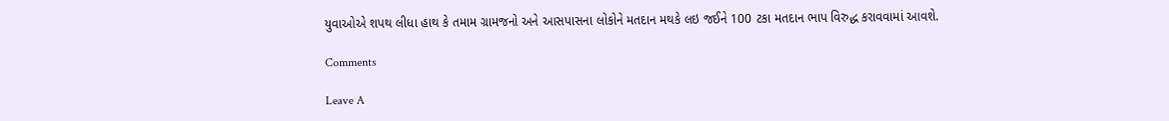યુવાઓએ શપથ લીધા હાથ કે તમામ ગ્રામજનો અને આસપાસના લોકોને મતદાન મથકે લઇ જઈને 100 ટકા મતદાન ભાપ વિરુદ્ધ કરાવવામાં આવશે.

Comments

Leave A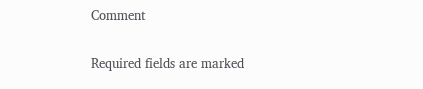Comment

Required fields are marked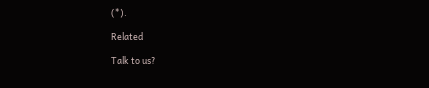(*).

Related

Talk to us?